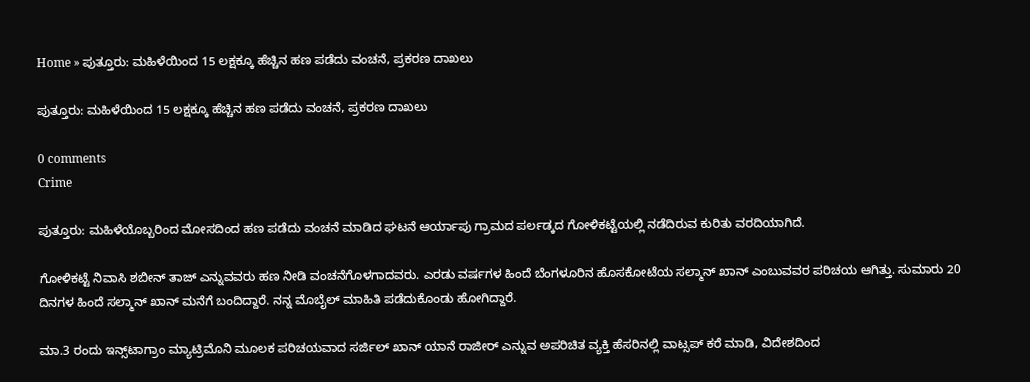Home » ಪುತ್ತೂರು: ಮಹಿಳೆಯಿಂದ 15 ಲಕ್ಷಕ್ಕೂ ಹೆಚ್ಚಿನ ಹಣ ಪಡೆದು ವಂಚನೆ, ಪ್ರಕರಣ ದಾಖಲು

ಪುತ್ತೂರು: ಮಹಿಳೆಯಿಂದ 15 ಲಕ್ಷಕ್ಕೂ ಹೆಚ್ಚಿನ ಹಣ ಪಡೆದು ವಂಚನೆ, ಪ್ರಕರಣ ದಾಖಲು

0 comments
Crime

ಪುತ್ತೂರು: ಮಹಿಳೆಯೊಬ್ಬರಿಂದ ಮೋಸದಿಂದ ಹಣ ಪಡೆದು ವಂಚನೆ ಮಾಡಿದ ಘಟನೆ ಆರ್ಯಾಪು ಗ್ರಾಮದ ಪರ್ಲಡ್ಕದ ಗೋಳಿಕಟ್ಟೆಯಲ್ಲಿ ನಡೆದಿರುವ ಕುರಿತು ವರದಿಯಾಗಿದೆ.

ಗೋಳಿಕಟ್ಟೆ ನಿವಾಸಿ ಶಬೀನ್‌ ತಾಜ್‌ ಎನ್ನುವವರು ಹಣ ನೀಡಿ ವಂಚನೆಗೊಳಗಾದವರು. ಎರಡು ವರ್ಷಗಳ ಹಿಂದೆ ಬೆಂಗಳೂರಿನ ಹೊಸಕೋಟೆಯ ಸಲ್ಮಾನ್‌ ಖಾನ್‌ ಎಂಬುವವರ ಪರಿಚಯ ಆಗಿತ್ತು. ಸುಮಾರು 20 ದಿನಗಳ ಹಿಂದೆ ಸಲ್ಮಾನ್‌ ಖಾನ್‌ ಮನೆಗೆ ಬಂದಿದ್ದಾರೆ. ನನ್ನ ಮೊಬೈಲ್‌ ಮಾಹಿತಿ ಪಡೆದುಕೊಂಡು ಹೋಗಿದ್ದಾರೆ.

ಮಾ.3 ರಂದು ಇನ್ಸ್‌ಟಾಗ್ರಾಂ ಮ್ಯಾಟ್ರಿಮೊನಿ ಮೂಲಕ ಪರಿಚಯವಾದ ಸರ್ಜಿಲ್‌ ಖಾನ್‌ ಯಾನೆ ರಾಜೀರ್‌ ಎನ್ನುವ ಅಪರಿಚಿತ ವ್ಯಕ್ತಿ ಹೆಸರಿನಲ್ಲಿ ವಾಟ್ಸಪ್‌ ಕರೆ ಮಾಡಿ, ವಿದೇಶದಿಂದ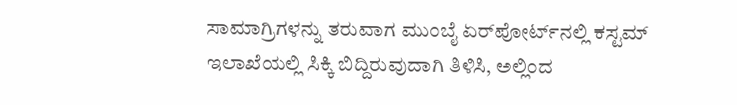ಸಾಮಾಗ್ರಿಗಳನ್ನು ತರುವಾಗ ಮುಂಬೈ ಏರ್‌ಪೋರ್ಟ್‌ನಲ್ಲಿ ಕಸ್ಟಮ್‌ ಇಲಾಖೆಯಲ್ಲಿ ಸಿಕ್ಕಿ ಬಿದ್ದಿರುವುದಾಗಿ ತಿಳಿಸಿ, ಅಲ್ಲಿಂದ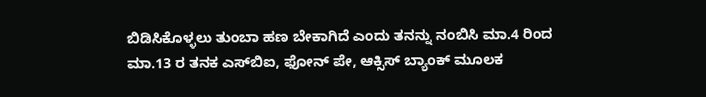ಬಿಡಿಸಿಕೊಳ್ಳಲು ತುಂಬಾ ಹಣ ಬೇಕಾಗಿದೆ ಎಂದು ತನನ್ನು ನಂಬಿಸಿ ಮಾ.4 ರಿಂದ ಮಾ.13 ರ ತನಕ ಎಸ್‌ಬಿಐ, ಫೋನ್‌ ಪೇ, ಆಕ್ಸಿಸ್‌ ಬ್ಯಾಂಕ್‌ ಮೂಲಕ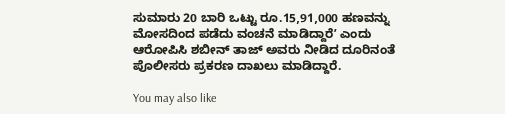ಸುಮಾರು 20 ಬಾರಿ ಒಟ್ಟು ರೂ.15,91,000 ಹಣವನ್ನು ಮೋಸದಿಂದ ಪಡೆದು ವಂಚನೆ ಮಾಡಿದ್ದಾರೆʼ ಎಂದು ಆರೋಪಿಸಿ ಶಬೀನ್‌ ತಾಜ್‌ ಅವರು ನೀಡಿದ ದೂರಿನಂತೆ ಪೊಲೀಸರು ಪ್ರಕರಣ ದಾಖಲು ಮಾಡಿದ್ದಾರೆ.

You may also like